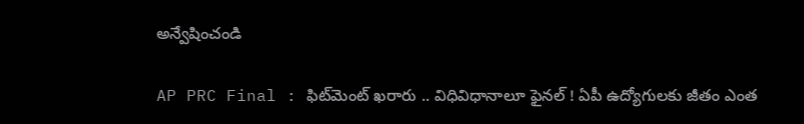అన్వేషించండి

AP PRC Final : ఫిట్‌మెంట్ ఖరారు .. విధివిధానాలూ ఫైనల్ ! ఏపీ ఉద్యోగులకు జీతం ఎంత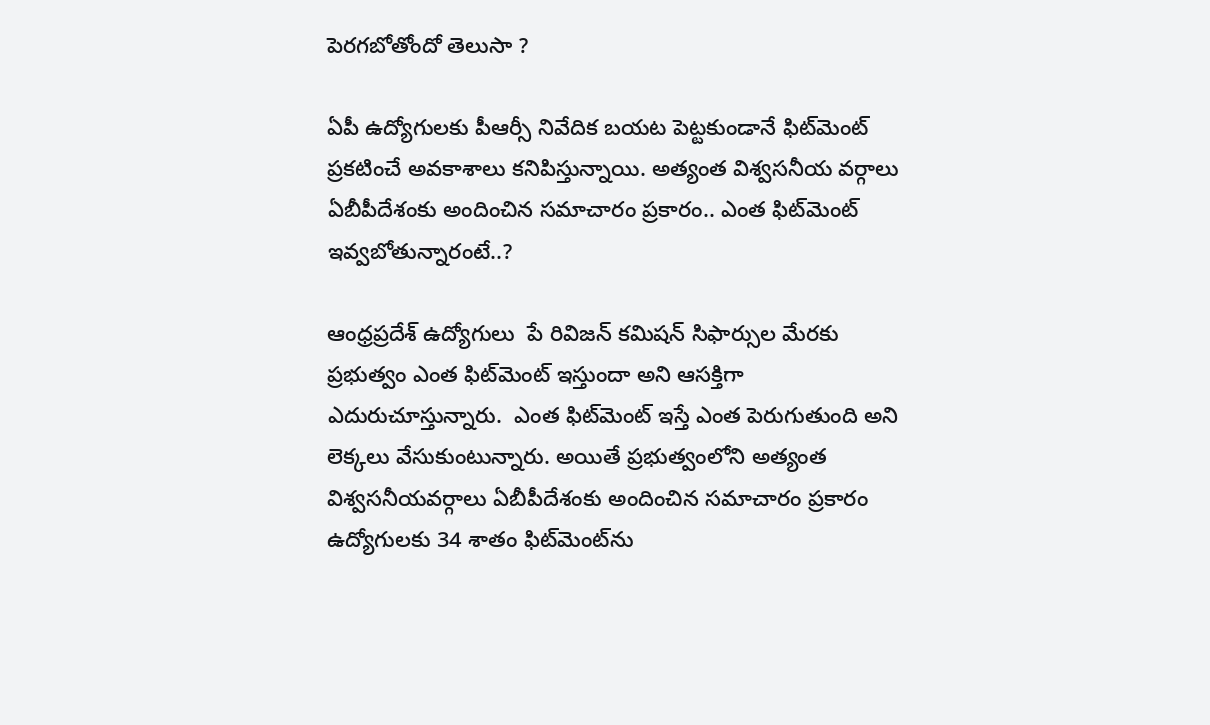పెరగబోతోందో తెలుసా ?

ఏపీ ఉ‌ద్యోగులకు పీఆర్సీ నివేదిక బయట పెట్టకుండానే ఫిట్‌మెంట్ ప్రకటించే అవకాశాలు కనిపిస్తున్నాయి. అత్యంత విశ్వసనీయ వర్గాలు ఏబీపీదేశంకు అందించిన సమాచారం ప్రకారం.. ఎంత ఫిట్‌మెంట్ ఇవ్వబోతున్నారంటే..?

ఆంధ్రప్రదేశ్ ఉద్యోగులు  పే రివిజన్ కమిషన్ సిఫార్సుల మేరకు ప్రభుత్వం ఎంత ఫిట్‌మెంట్ ఇస్తుందా అని ఆసక్తిగా ఎదురుచూస్తున్నారు.  ఎంత ఫిట్‌మెంట్ ఇస్తే ఎంత పెరుగుతుంది అని లెక్కలు వేసుకుంటున్నారు. అయితే ప్రభుత్వంలోని అత్యంత విశ్వసనీయవర్గాలు ఏబీపీదేశంకు అందించిన సమాచారం ప్రకారం ఉద్యోగులకు 34 శాతం ఫిట్‌మెంట్‌ను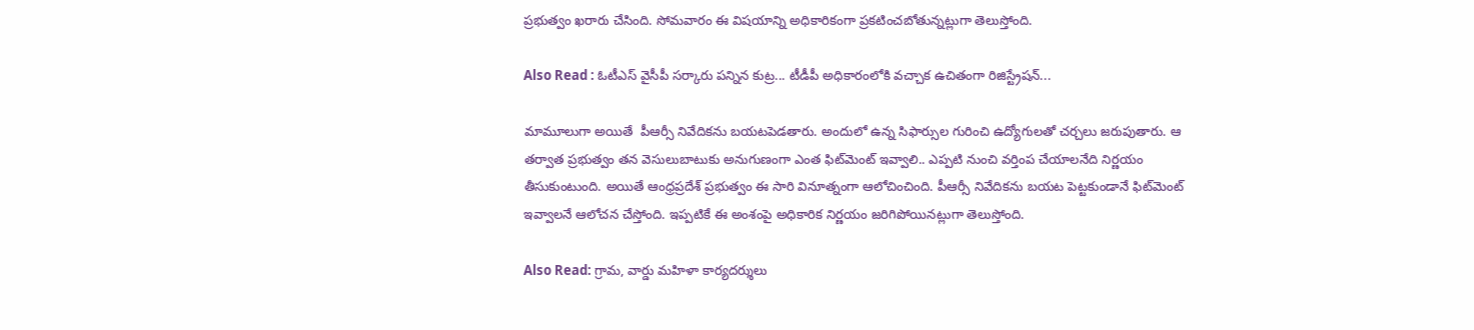ప్రభుత్వం ఖరారు చేసింది. సోమవారం ఈ విషయాన్ని అధికారికంగా ప్రకటించబోతున్నట్లుగా తెలుస్తోంది.

Also Read : ఓటీఎస్ వైసీపీ స‌ర్కారు ప‌న్నిన కుట్ర... టీడీపీ అధికారంలోకి వచ్చాక ఉచితంగా రిజిస్ట్రేషన్...

మామూలుగా అయితే  పీఆర్సీ నివేదికను బయటపెడతారు. అందులో ఉన్న సిఫార్సుల గురించి ఉద్యోగులతో చర్చలు జరుపుతారు. ఆ తర్వాత ప్రభుత్వం తన వెసులుబాటుకు అనుగుణంగా ఎంత ఫిట్‌మెంట్ ఇవ్వాలి.. ఎప్పటి నుంచి వర్తింప చేయాలనేది నిర్ణయం తీసుకుంటుంది. అయితే ఆంధ్రప్రదేశ్ ప్రభుత్వం ఈ సారి వినూత్నంగా ఆలోచించింది. పీఆర్సీ నివేదికను బయట పెట్టకుండానే ఫిట్‌మెంట్ ఇవ్వాలనే ఆలోచన చేస్తోంది. ఇప్పటికే ఈ అంశంపై అధికారిక నిర్ణయం జరిగిపోయినట్లుగా తెలుస్తోంది.

Also Read: గ్రామ, వార్డు మహిళా కార్యదర్శులు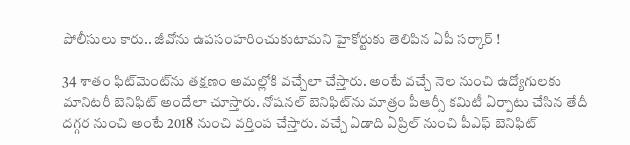పోలీసులు కారు.. జీవోను ఉపసంహరించుకుటామని హైకోర్టుకు తెలిపిన ఏపీ సర్కార్ !

34 శాతం ఫిట్‌మెంట్‌ను తక్షణం అమల్లోకి వచ్చేలా చేస్తారు. అంటే వచ్చే నెల నుంచి ఉద్యోగులకు మానిటరీ బెనిఫిట్ అందేలా చూస్తారు. నోషనల్ బెనిఫిట్‌ను మాత్రం పీఆర్సీ కమిటీ ఏర్పాటు చేసిన తేదీ దగ్గర నుంచి అంటే 2018 నుంచి వర్తింప చేస్తారు. వచ్చే ఏడాది ఏప్రిల్ నుంచి పీఎఫ్ బెనిఫిట్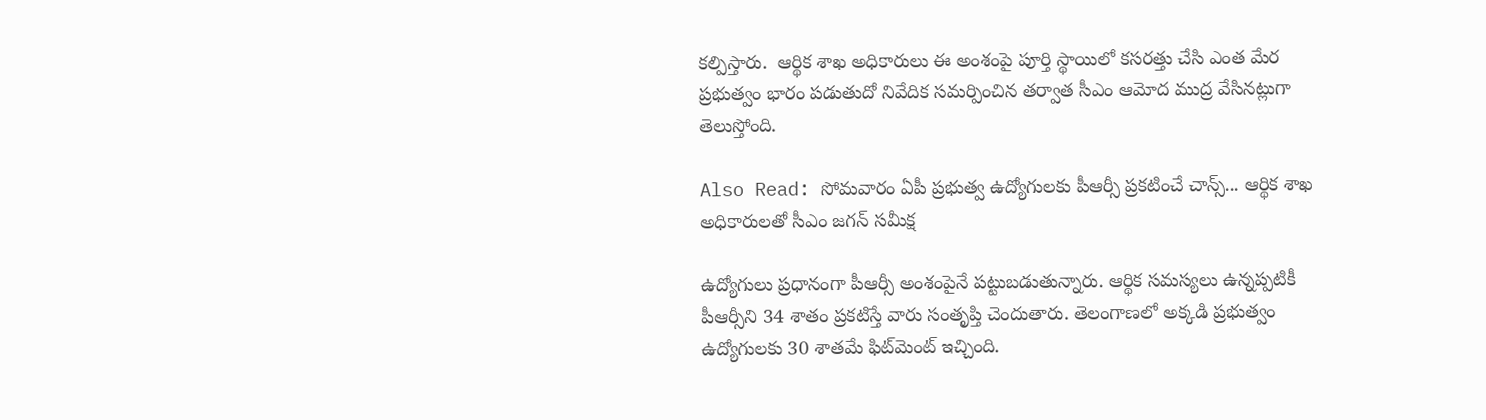కల్పిస్తారు.  ఆర్థిక శాఖ అధికారులు ఈ అంశంపై పూర్తి స్థాయిలో కసరత్తు చేసి ఎంత మేర ప్రభుత్వం భారం పడుతుదో నివేదిక సమర్పించిన తర్వాత సీఎం ఆమోద ముద్ర వేసినట్లుగా తెలుస్తోంది.

Also Read: సోమవారం ఏపీ ప్రభుత్వ ఉద్యోగులకు పీఆర్సీ ప్రకటించే చాన్స్... ఆర్థిక శాఖ అధికారులతో సీఎం జగన్ సమీక్ష

ఉద్యోగులు ప్రధానంగా పీఆర్సీ అంశంపైనే పట్టుబడుతున్నారు. ఆర్థిక సమస్యలు ఉన్నప్పటికీ పీఆర్సీని 34 శాతం ప్రకటిస్తే వారు సంతృప్తి చెందుతారు. తెలంగాణలో అక్కడి ప్రభుత్వం ఉద్యోగులకు 30 శాతమే ఫిట్‌మెంట్ ఇచ్చింది.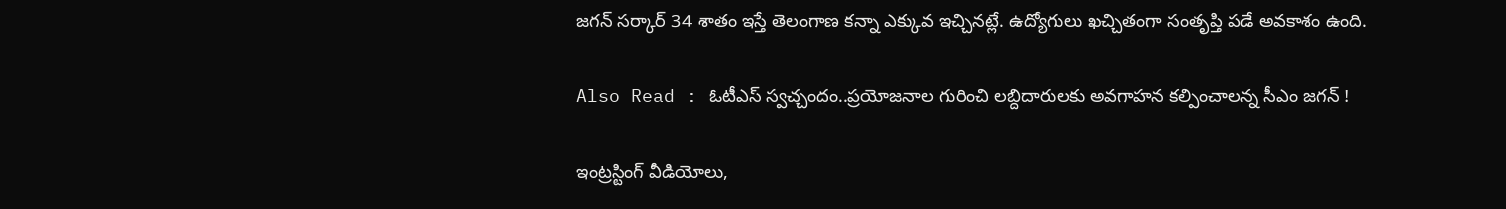జగన్ సర్కార్ 34 శాతం ఇస్తే తెలంగాణ కన్నా ఎక్కువ ఇచ్చినట్లే. ఉద్యోగులు ఖచ్చితంగా సంతృప్తి పడే అవకాశం ఉంది.

Also Read : ఓటీఎస్ స్వచ్చందం..ప్రయోజనాల గురించి లబ్దిదారులకు అవగాహన కల్పించాలన్న సీఎం జగన్ !

ఇంట్రస్టింగ్‌ వీడియోలు,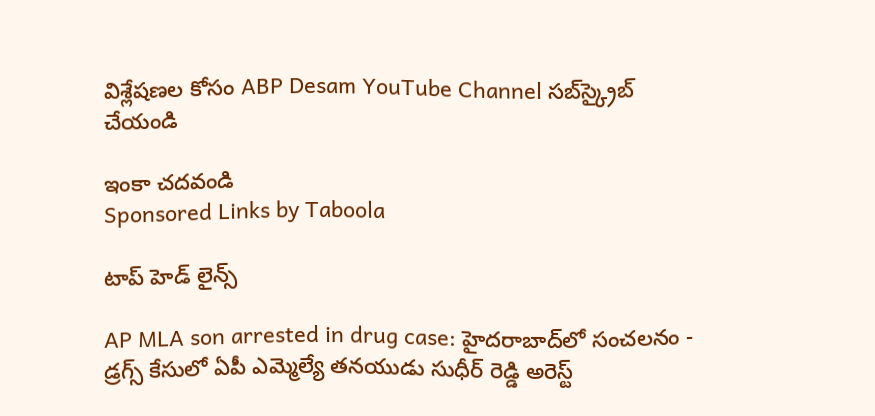విశ్లేషణల కోసం ABP Desam YouTube Channel సబ్‌స్క్రైబ్‌ చేయండి

ఇంకా చదవండి
Sponsored Links by Taboola

టాప్ హెడ్ లైన్స్

AP MLA son arrested in drug case: హైదరాబాద్‌లో సంచలనం - డ్రగ్స్ కేసులో ఏపీ ఎమ్మెల్యే తనయుడు సుధీర్ రెడ్డి అరెస్ట్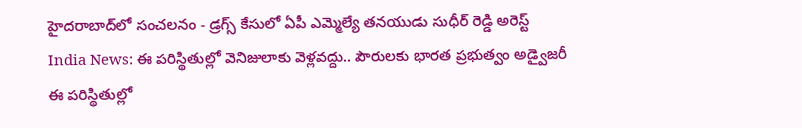హైదరాబాద్‌లో సంచలనం - డ్రగ్స్ కేసులో ఏపీ ఎమ్మెల్యే తనయుడు సుధీర్ రెడ్డి అరెస్ట్
India News: ఈ పరిస్థితుల్లో వెనిజులాకు వెళ్లవద్దు.. పౌరులకు భారత ప్రభుత్వం అడ్వైజరీ
ఈ పరిస్థితుల్లో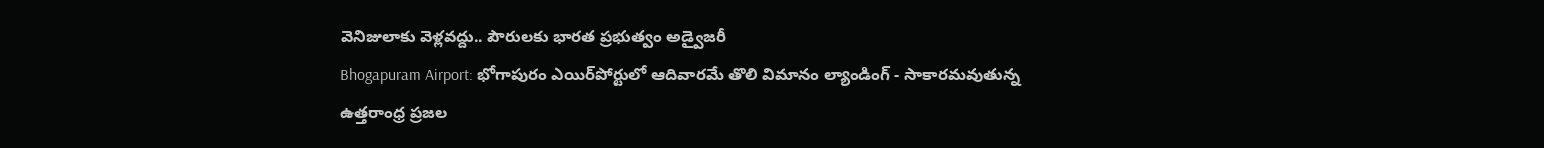వెనిజులాకు వెళ్లవద్దు.. పౌరులకు భారత ప్రభుత్వం అడ్వైజరీ
Bhogapuram Airport: భోగాపురం ఎయిర్‌పోర్టులో ఆదివారమే తొలి విమానం ల్యాండింగ్ - సాకారమవుతున్న ఉత్తరాంధ్ర ప్రజల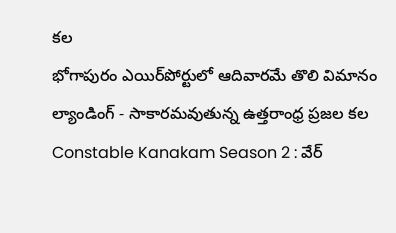కల
భోగాపురం ఎయిర్‌పోర్టులో ఆదివారమే తొలి విమానం ల్యాండింగ్ - సాకారమవుతున్న ఉత్తరాంధ్ర ప్రజల కల
Constable Kanakam Season 2 : వేర్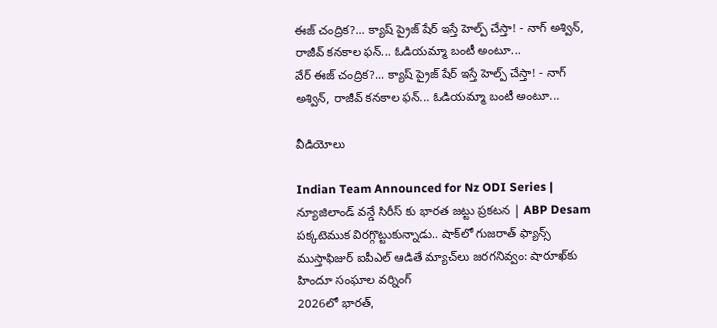ఈజ్ చంద్రిక?... క్యాష్ ప్రైజ్ షేర్ ఇస్తే హెల్ప్ చేస్తా! - నాగ్ అశ్విన్, రాజీవ్ కనకాల ఫన్... ఓడియమ్మా బంటీ అంటూ...
వేర్ ఈజ్ చంద్రిక?... క్యాష్ ప్రైజ్ షేర్ ఇస్తే హెల్ప్ చేస్తా! - నాగ్ అశ్విన్, రాజీవ్ కనకాల ఫన్... ఓడియమ్మా బంటీ అంటూ...

వీడియోలు

Indian Team Announced for Nz ODI Series | న్యూజిలాండ్ వన్డే సిరీస్ కు భారత జట్టు ప్రకటన | ABP Desam
పక్కటెముక విరగ్గొట్టుకున్నాడు.. షాక్‌లో గుజరాత్ ఫ్యాన్స్
ముస్తాఫిజుర్‌ ఐపీఎల్ ఆడితే మ్యాచ్‌లు జరగనివ్వం: షారూఖ్‌కు హిందూ సంఘాల వర్నింగ్
2026లో భారత్,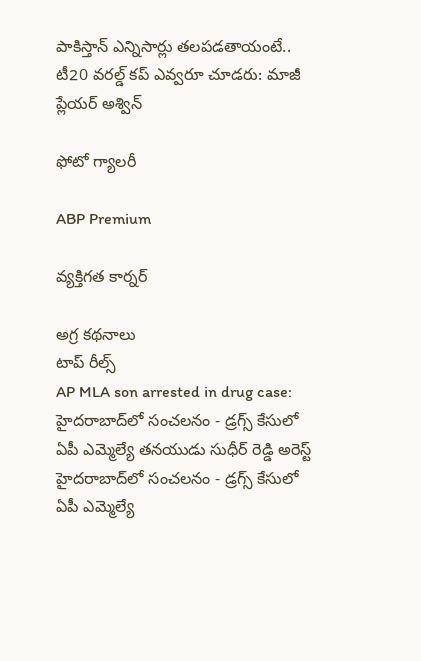పాకిస్తాన్ ఎన్నిసార్లు తలపడతాయంటే..
టీ20 వరల్డ్ కప్ ఎవ్వరూ చూడరు: మాజీ ప్లేయర్ అశ్విన్

ఫోటో గ్యాలరీ

ABP Premium

వ్యక్తిగత కార్నర్

అగ్ర కథనాలు
టాప్ రీల్స్
AP MLA son arrested in drug case: హైదరాబాద్‌లో సంచలనం - డ్రగ్స్ కేసులో ఏపీ ఎమ్మెల్యే తనయుడు సుధీర్ రెడ్డి అరెస్ట్
హైదరాబాద్‌లో సంచలనం - డ్రగ్స్ కేసులో ఏపీ ఎమ్మెల్యే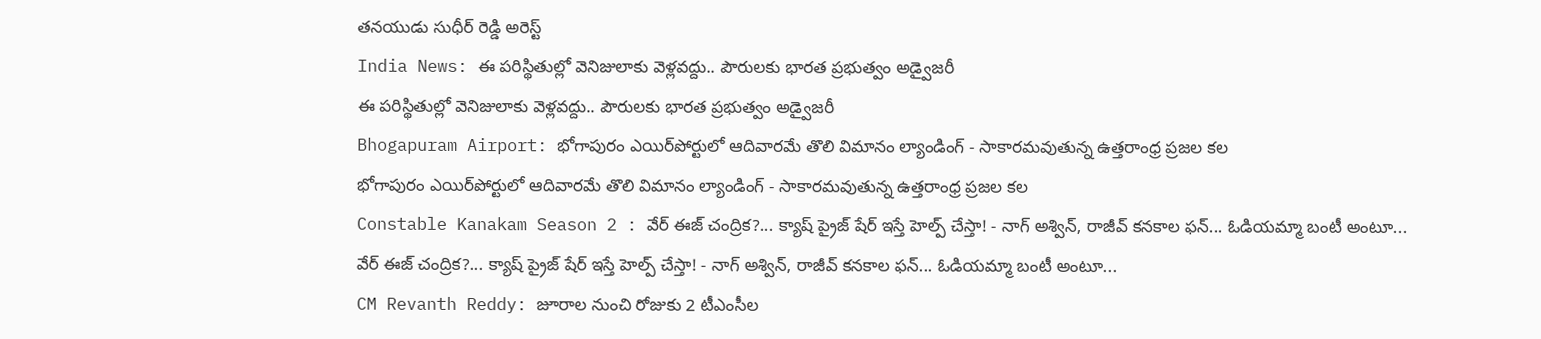తనయుడు సుధీర్ రెడ్డి అరెస్ట్
India News: ఈ పరిస్థితుల్లో వెనిజులాకు వెళ్లవద్దు.. పౌరులకు భారత ప్రభుత్వం అడ్వైజరీ
ఈ పరిస్థితుల్లో వెనిజులాకు వెళ్లవద్దు.. పౌరులకు భారత ప్రభుత్వం అడ్వైజరీ
Bhogapuram Airport: భోగాపురం ఎయిర్‌పోర్టులో ఆదివారమే తొలి విమానం ల్యాండింగ్ - సాకారమవుతున్న ఉత్తరాంధ్ర ప్రజల కల
భోగాపురం ఎయిర్‌పోర్టులో ఆదివారమే తొలి విమానం ల్యాండింగ్ - సాకారమవుతున్న ఉత్తరాంధ్ర ప్రజల కల
Constable Kanakam Season 2 : వేర్ ఈజ్ చంద్రిక?... క్యాష్ ప్రైజ్ షేర్ ఇస్తే హెల్ప్ చేస్తా! - నాగ్ అశ్విన్, రాజీవ్ కనకాల ఫన్... ఓడియమ్మా బంటీ అంటూ...
వేర్ ఈజ్ చంద్రిక?... క్యాష్ ప్రైజ్ షేర్ ఇస్తే హెల్ప్ చేస్తా! - నాగ్ అశ్విన్, రాజీవ్ కనకాల ఫన్... ఓడియమ్మా బంటీ అంటూ...
CM Revanth Reddy: జూరాల నుంచి రోజుకు 2 టీఎంసీల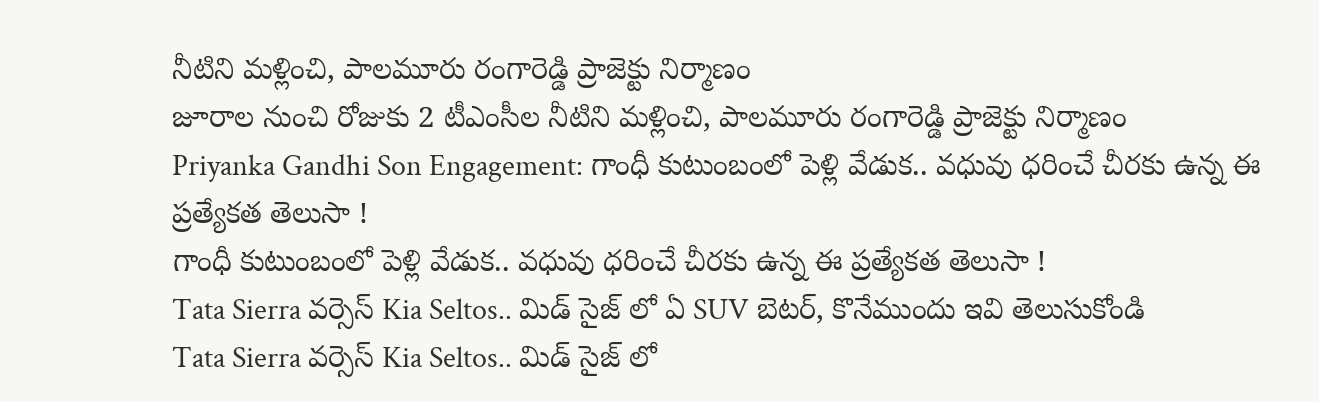నీటిని మళ్లించి, పాలమూరు రంగారెడ్డి ప్రాజెక్టు నిర్మాణం
జూరాల నుంచి రోజుకు 2 టీఎంసీల నీటిని మళ్లించి, పాలమూరు రంగారెడ్డి ప్రాజెక్టు నిర్మాణం
Priyanka Gandhi Son Engagement: గాంధీ కుటుంబంలో పెళ్లి వేడుక.. వధువు ధరించే చీరకు ఉన్న ఈ ప్రత్యేకత తెలుసా !
గాంధీ కుటుంబంలో పెళ్లి వేడుక.. వధువు ధరించే చీరకు ఉన్న ఈ ప్రత్యేకత తెలుసా !
Tata Sierra వర్సెస్ Kia Seltos.. మిడ్ సైజ్ లో ఏ SUV బెటర్, కొనేముందు ఇవి తెలుసుకోండి
Tata Sierra వర్సెస్ Kia Seltos.. మిడ్ సైజ్ లో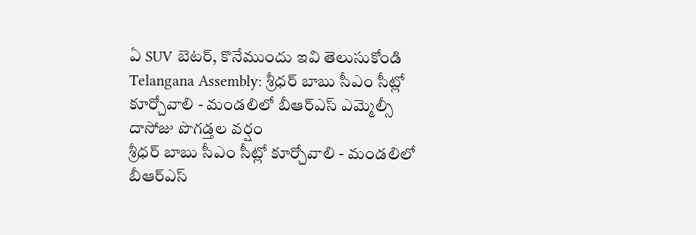ఏ SUV బెటర్, కొనేముందు ఇవి తెలుసుకోండి
Telangana Assembly: శ్రీధర్ బాబు సీఎం సీట్లో కూర్చోవాలి - మండలిలో బీఆర్ఎస్ ఎమ్మెల్సీ దాసోజు పొగడ్తల వర్షం
శ్రీధర్ బాబు సీఎం సీట్లో కూర్చోవాలి - మండలిలో బీఆర్ఎస్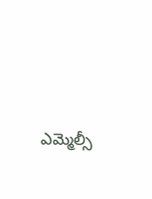ఎమ్మెల్సీ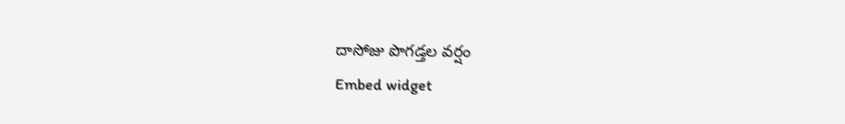దాసోజు పొగడ్తల వర్షం
Embed widget